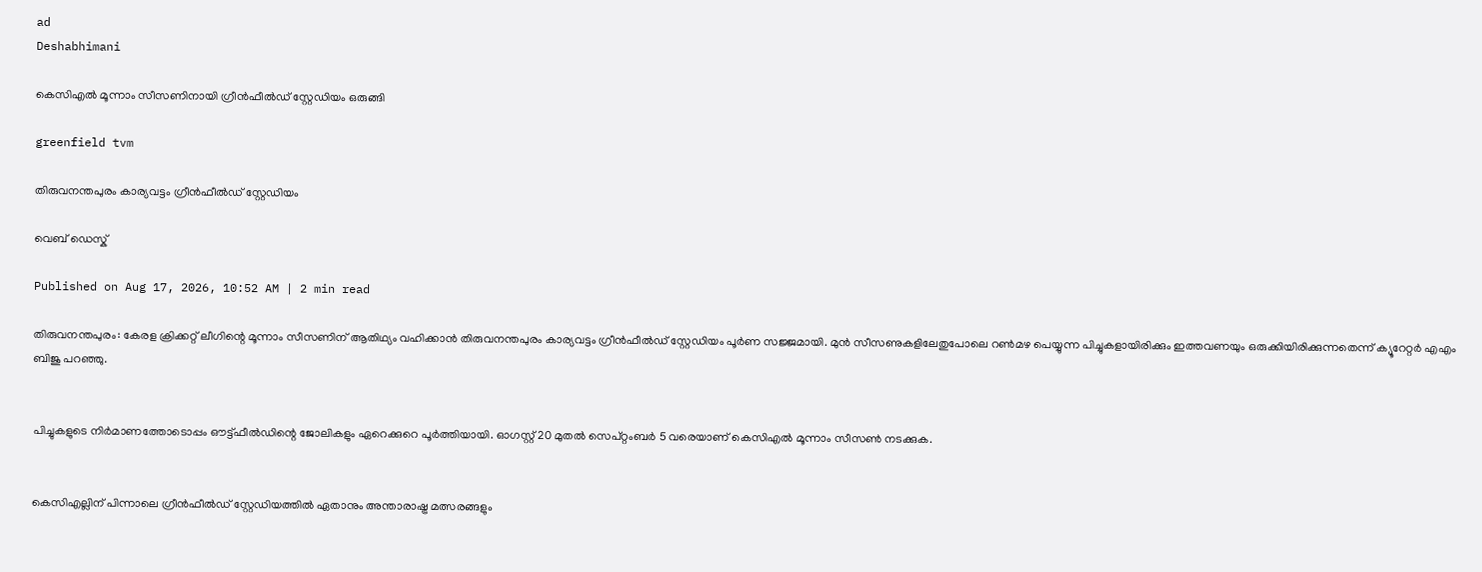ad
Deshabhimani

കെസിഎൽ മൂന്നാം സീസണിനായി ഗ്രീൻഫീൽഡ് സ്റ്റേഡിയം ഒരുങ്ങി

greenfield tvm

തിരുവനന്തപുരം കാര്യവട്ടം ഗ്രീൻഫീൽഡ് സ്റ്റേഡിയം

വെബ് ഡെസ്ക്

Published on Aug 17, 2026, 10:52 AM | 2 min read

തിരുവനന്തപുരം: കേരള ക്രിക്കറ്റ് ലീഗിന്റെ മൂന്നാം സീസണിന് ആതിഥ്യം വഹിക്കാൻ തിരുവനന്തപുരം കാര്യവട്ടം ഗ്രീൻഫീൽഡ് സ്റ്റേഡിയം പൂർണ സജ്ജമായി. മുൻ സീസണുകളിലേതുപോലെ റൺമഴ പെയ്യുന്ന പിച്ചുകളായിരിക്കും ഇത്തവണയും ഒരുക്കിയിരിക്കുന്നതെന്ന് ക്യൂറേറ്റർ എഎം ബിജു പറഞ്ഞു.


പിച്ചുകളുടെ നിർമാണത്തോടൊപ്പം ഔട്ട്ഫീൽഡിന്റെ ജോലികളും ഏറെക്കുറെ പൂർത്തിയായി. ഓഗസ്റ്റ് 20 മുതൽ സെപ്റ്റംബർ 5 വരെയാണ് കെസിഎൽ മൂന്നാം സീസൺ നടക്കുക.


കെസിഎല്ലിന് പിന്നാലെ ഗ്രീൻഫീൽഡ് സ്റ്റേഡിയത്തിൽ ഏതാനും അന്താരാഷ്ട്ര മത്സരങ്ങളും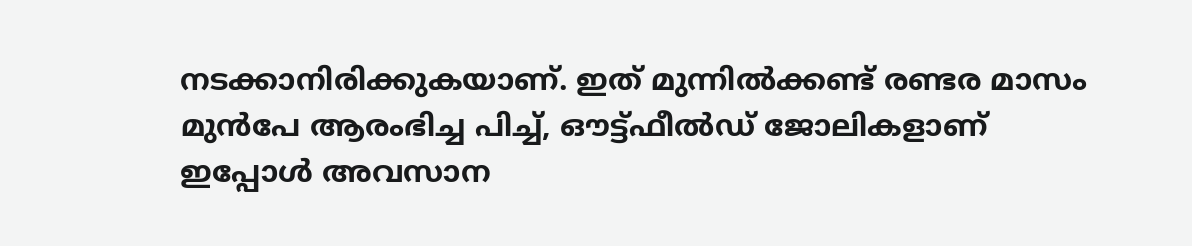നടക്കാനിരിക്കുകയാണ്. ഇത് മുന്നിൽക്കണ്ട് രണ്ടര മാസം മുൻപേ ആരംഭിച്ച പിച്ച്, ഔട്ട്ഫീൽഡ് ജോലികളാണ് ഇപ്പോൾ അവസാന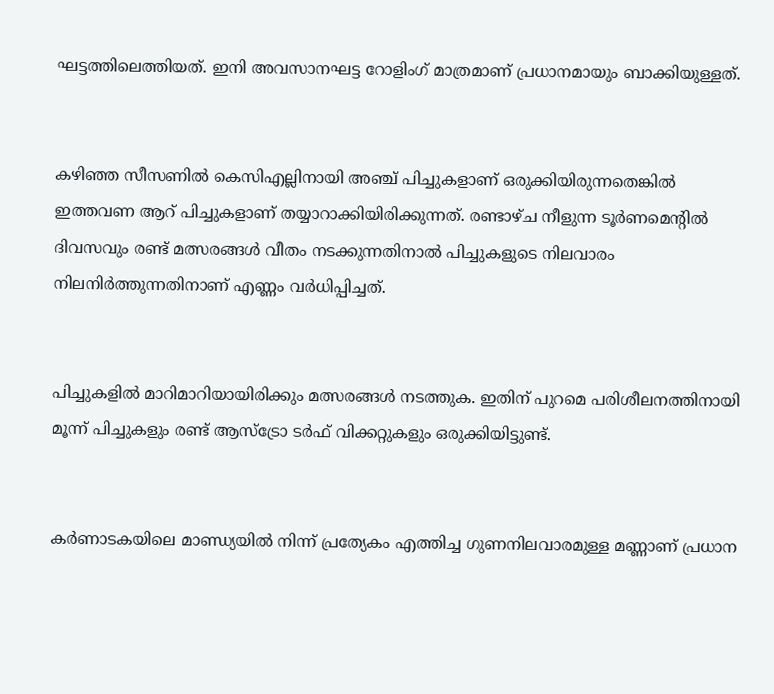ഘട്ടത്തിലെത്തിയത്. ഇനി അവസാനഘട്ട റോളിംഗ് മാത്രമാണ് പ്രധാനമായും ബാക്കിയുള്ളത്.


കഴിഞ്ഞ സീസണിൽ കെസിഎല്ലിനായി അഞ്ച് പിച്ചുകളാണ് ഒരുക്കിയിരുന്നതെങ്കിൽ ഇത്തവണ ആറ് പിച്ചുകളാണ് തയ്യാറാക്കിയിരിക്കുന്നത്. രണ്ടാഴ്ച നീളുന്ന ടൂർണമെന്റിൽ ദിവസവും രണ്ട് മത്സരങ്ങൾ വീതം നടക്കുന്നതിനാൽ പിച്ചുകളുടെ നിലവാരം നിലനിർത്തുന്നതിനാണ് എണ്ണം വർധിപ്പിച്ചത്.


പിച്ചുകളിൽ മാറിമാറിയായിരിക്കും മത്സരങ്ങൾ നടത്തുക. ഇതിന് പുറമെ പരിശീലനത്തിനായി മൂന്ന് പിച്ചുകളും രണ്ട് ആസ്ട്രോ ടർഫ് വിക്കറ്റുകളും ഒരുക്കിയിട്ടുണ്ട്.


കർണാടകയിലെ മാണ്ഡ്യയിൽ നിന്ന് പ്രത്യേകം എത്തിച്ച ഗുണനിലവാരമുള്ള മണ്ണാണ് പ്രധാന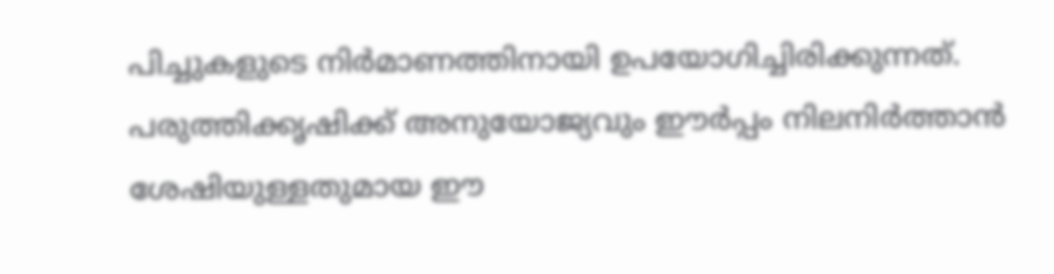പിച്ചുകളുടെ നിർമാണത്തിനായി ഉപയോഗിച്ചിരിക്കുന്നത്. പരുത്തിക്കൃഷിക്ക് അനുയോജ്യവും ഈർപ്പം നിലനിർത്താൻ ശേഷിയുള്ളതുമായ ഈ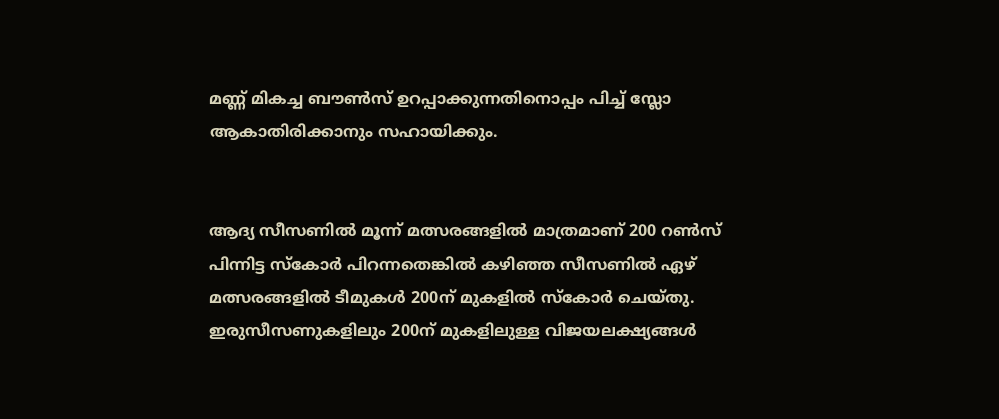മണ്ണ് മികച്ച ബൗൺസ് ഉറപ്പാക്കുന്നതിനൊപ്പം പിച്ച് സ്ലോ ആകാതിരിക്കാനും സഹായിക്കും.


ആദ്യ സീസണിൽ മൂന്ന് മത്സരങ്ങളിൽ മാത്രമാണ് 200 റൺസ് പിന്നിട്ട സ്കോർ പിറന്നതെങ്കിൽ കഴിഞ്ഞ സീസണിൽ ഏഴ് മത്സരങ്ങളിൽ ടീമുകൾ 200ന് മുകളിൽ സ്കോർ ചെയ്തു. ഇരുസീസണുകളിലും 200ന് മുകളിലുള്ള വിജയലക്ഷ്യങ്ങൾ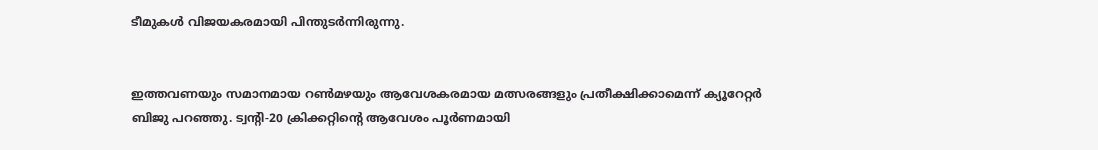ടീമുകൾ വിജയകരമായി പിന്തുടർന്നിരുന്നു.


ഇത്തവണയും സമാനമായ റൺമഴയും ആവേശകരമായ മത്സരങ്ങളും പ്രതീക്ഷിക്കാമെന്ന് ക്യൂറേറ്റർ ബിജു പറഞ്ഞു. ട്വന്റി-20 ക്രിക്കറ്റിന്റെ ആവേശം പൂർണമായി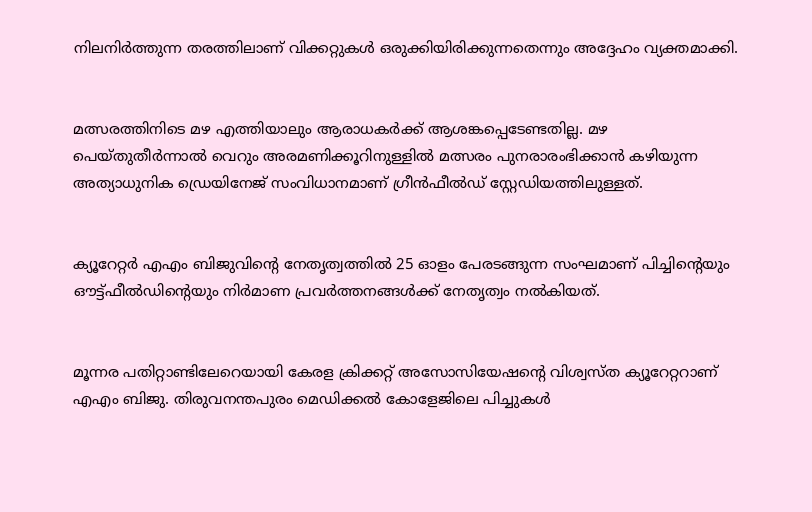നിലനിർത്തുന്ന തരത്തിലാണ് വിക്കറ്റുകൾ ഒരുക്കിയിരിക്കുന്നതെന്നും അദ്ദേഹം വ്യക്തമാക്കി.


മത്സരത്തിനിടെ മഴ എത്തിയാലും ആരാധകർക്ക് ആശങ്കപ്പെടേണ്ടതില്ല. മഴ പെയ്തുതീർന്നാൽ വെറും അരമണിക്കൂറിനുള്ളിൽ മത്സരം പുനരാരംഭിക്കാൻ കഴിയുന്ന അത്യാധുനിക ഡ്രെയിനേജ് സംവിധാനമാണ് ഗ്രീൻഫീൽഡ് സ്റ്റേഡിയത്തിലുള്ളത്.


ക്യൂറേറ്റർ എഎം ബിജുവിന്റെ നേതൃത്വത്തിൽ 25 ഓളം പേരടങ്ങുന്ന സംഘമാണ് പിച്ചിന്റെയും ഔട്ട്ഫീൽഡിന്റെയും നിർമാണ പ്രവർത്തനങ്ങൾക്ക് നേതൃത്വം നൽകിയത്.


മൂന്നര പതിറ്റാണ്ടിലേറെയായി കേരള ക്രിക്കറ്റ് അസോസിയേഷന്റെ വിശ്വസ്ത ക്യൂറേറ്ററാണ് എഎം ബിജു. തിരുവനന്തപുരം മെഡിക്കൽ കോളേജിലെ പിച്ചുകൾ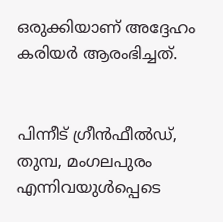ഒരുക്കിയാണ് അദ്ദേഹം കരിയർ ആരംഭിച്ചത്.


പിന്നീട് ഗ്രീൻഫീൽഡ്, തുമ്പ, മംഗലപുരം എന്നിവയുൾപ്പെടെ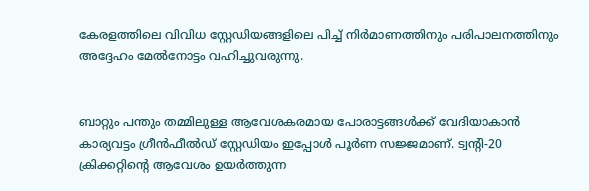കേരളത്തിലെ വിവിധ സ്റ്റേഡിയങ്ങളിലെ പിച്ച് നിർമാണത്തിനും പരിപാലനത്തിനും അദ്ദേഹം മേൽനോട്ടം വഹിച്ചുവരുന്നു.


ബാറ്റും പന്തും തമ്മിലുള്ള ആവേശകരമായ പോരാട്ടങ്ങൾക്ക് വേദിയാകാൻ കാര്യവട്ടം ഗ്രീൻഫീൽഡ് സ്റ്റേഡിയം ഇപ്പോൾ പൂർണ സജ്ജമാണ്. ട്വന്റി-20 ക്രിക്കറ്റിന്റെ ആവേശം ഉയർത്തുന്ന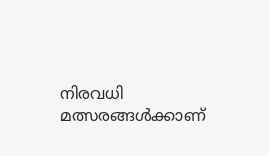നിരവധി മത്സരങ്ങൾക്കാണ്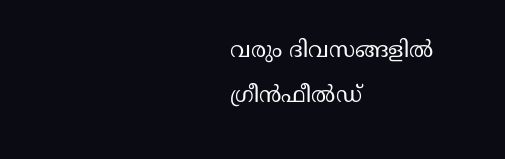വരും ദിവസങ്ങളിൽ ഗ്രീൻഫീൽഡ്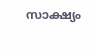സാക്ഷ്യം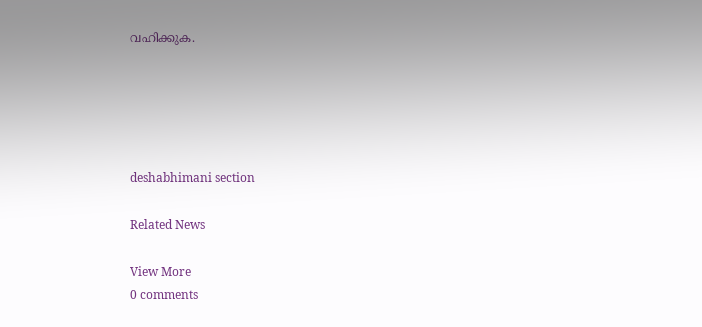വഹിക്കുക.





deshabhimani section

Related News

View More
0 comments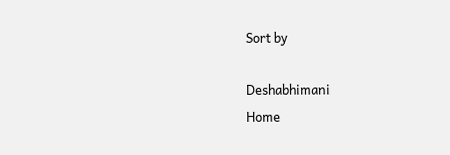Sort by

Deshabhimani
Home